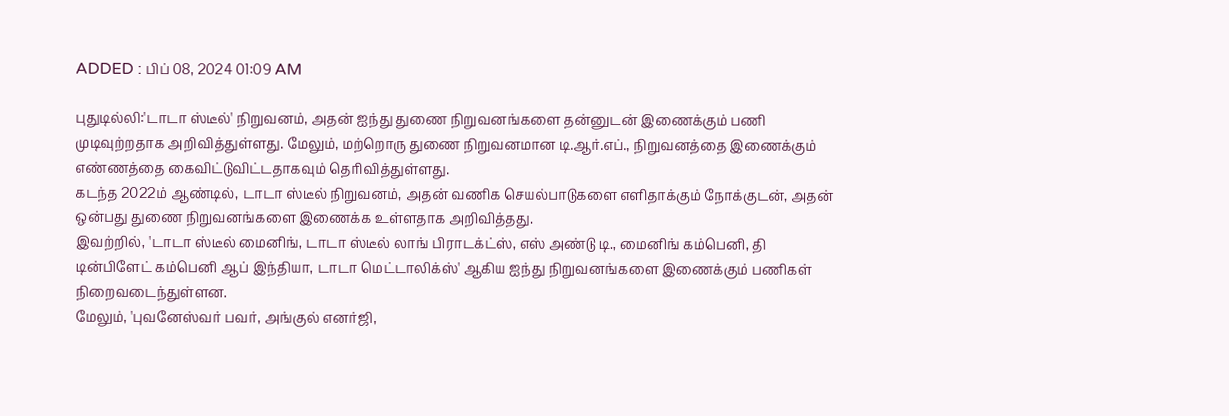ADDED : பிப் 08, 2024 01:09 AM

புதுடில்லி:'டாடா ஸ்டீல்' நிறுவனம், அதன் ஐந்து துணை நிறுவனங்களை தன்னுடன் இணைக்கும் பணி முடிவுற்றதாக அறிவித்துள்ளது. மேலும், மற்றொரு துணை நிறுவனமான டி.ஆர்.எப்., நிறுவனத்தை இணைக்கும் எண்ணத்தை கைவிட்டுவிட்டதாகவும் தெரிவித்துள்ளது.
கடந்த 2022ம் ஆண்டில், டாடா ஸ்டீல் நிறுவனம், அதன் வணிக செயல்பாடுகளை எளிதாக்கும் நோக்குடன், அதன் ஒன்பது துணை நிறுவனங்களை இணைக்க உள்ளதாக அறிவித்தது.
இவற்றில், 'டாடா ஸ்டீல் மைனிங், டாடா ஸ்டீல் லாங் பிராடக்ட்ஸ், எஸ் அண்டு டி., மைனிங் கம்பெனி, தி டின்பிளேட் கம்பெனி ஆப் இந்தியா, டாடா மெட்டாலிக்ஸ்' ஆகிய ஐந்து நிறுவனங்களை இணைக்கும் பணிகள் நிறைவடைந்துள்ளன.
மேலும், 'புவனேஸ்வர் பவர், அங்குல் எனர்ஜி,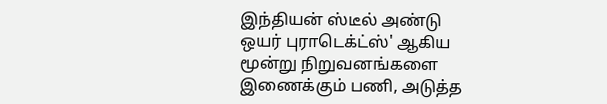இந்தியன் ஸ்டீல் அண்டு ஒயர் புராடெக்ட்ஸ்' ஆகிய மூன்று நிறுவனங்களை இணைக்கும் பணி, அடுத்த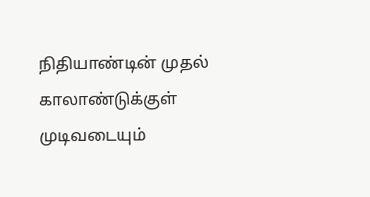நிதியாண்டின் முதல் காலாண்டுக்குள் முடிவடையும்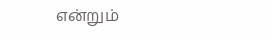என்றும்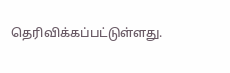தெரிவிக்கப்பட்டுள்ளது.